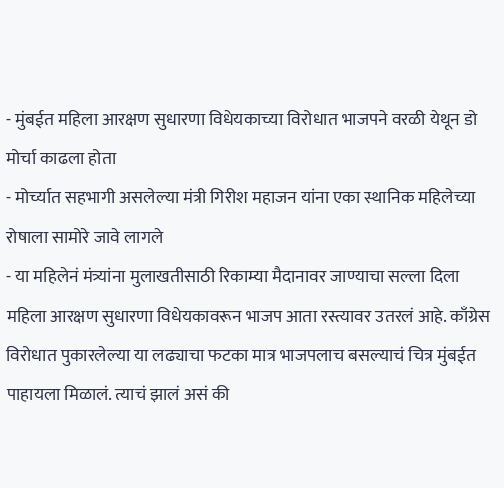- मुंबईत महिला आरक्षण सुधारणा विधेयकाच्या विरोधात भाजपने वरळी येथून डो मोर्चा काढला होता
- मोर्च्यात सहभागी असलेल्या मंत्री गिरीश महाजन यांना एका स्थानिक महिलेच्या रोषाला सामोरे जावे लागले
- या महिलेनं मंत्र्यांना मुलाखतीसाठी रिकाम्या मैदानावर जाण्याचा सल्ला दिला
महिला आरक्षण सुधारणा विधेयकावरून भाजप आता रस्त्यावर उतरलं आहे. काँग्रेस विरोधात पुकारलेल्या या लढ्याचा फटका मात्र भाजपलाच बसल्याचं चित्र मुंबईत पाहायला मिळालं. त्याचं झालं असं की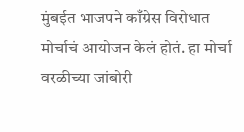मुंबईत भाजपने काँग्रेस विरोधात मोर्चाचं आयोजन केलं होतं. हा मोर्चा वरळीच्या जांबोरी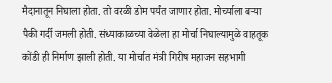मैदानातून निघाला होता. तो वरळी डोम पर्यंत जाणार होता. मोर्च्याला बऱ्या पैकी गर्दी जमली होती. संध्याकाळच्या वेळेला हा मोर्चा निघाल्यामुळे वाहतूक कोंडी ही निर्माण झाली होती. या मोर्चात मंत्री गिरीष महाजन सहभागी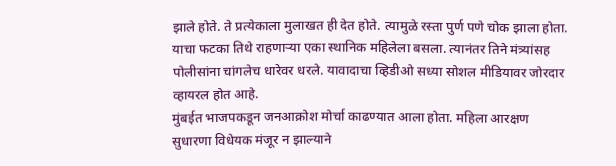झाले होते. ते प्रत्येकाला मुलाखत ही देत होते. त्यामुळे रस्ता पुर्ण पणे चोक झाला होता. याचा फटका तिथे राहणाऱ्या एका स्थानिक महिलेला बसला. त्यानंतर तिने मंत्र्यांसह पोलीसांना चांगलेच धारेवर धरले. यावादाचा व्हिडीओ सध्या सोशल मीडियावर जोरदार व्हायरल होत आहे.
मुंबईत भाजपकडून जनआक्रोश मोर्चा काढण्यात आला होता. महिला आरक्षण सुधारणा विधेयक मंजूर न झाल्याने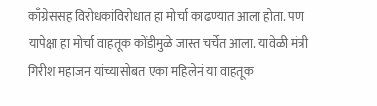काँग्रेससह विरोधकांविरोधात हा मोर्चा काढण्यात आला होता. पण यापेक्षा हा मोर्चा वाहतूक कोंडीमुळे जास्त चर्चेत आला. यावेळी मंत्री गिरीश महाजन यांच्यासोबत एका महिलेनं या वाहतूक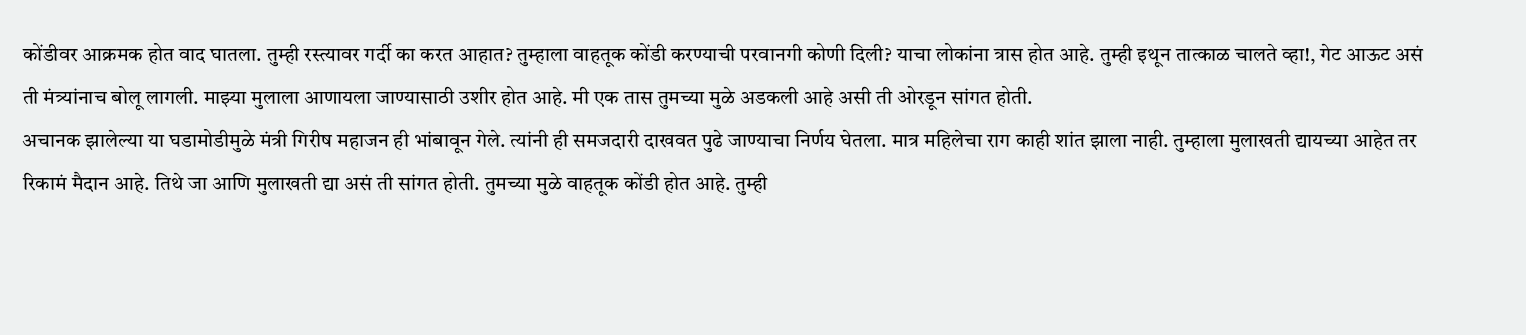कोंडीवर आक्रमक होत वाद घातला. तुम्ही रस्त्यावर गर्दी का करत आहात? तुम्हाला वाहतूक कोंडी करण्याची परवानगी कोणी दिली? याचा लोकांना त्रास होत आहे. तुम्ही इथून तात्काळ चालते व्हा!, गेट आऊट असं ती मंत्र्यांनाच बोलू लागली. माझ्या मुलाला आणायला जाण्यासाठी उशीर होत आहे. मी एक तास तुमच्या मुळे अडकली आहे असी ती ओरडून सांगत होती.
अचानक झालेल्या या घडामोडीमुळे मंत्री गिरीष महाजन ही भांबावून गेले. त्यांनी ही समजदारी दाखवत पुढे जाण्याचा निर्णय घेतला. मात्र महिलेचा राग काही शांत झाला नाही. तुम्हाला मुलाखती द्यायच्या आहेत तर रिकामं मैदान आहे. तिथे जा आणि मुलाखती द्या असं ती सांगत होती. तुमच्या मुळे वाहतूक कोंडी होत आहे. तुम्ही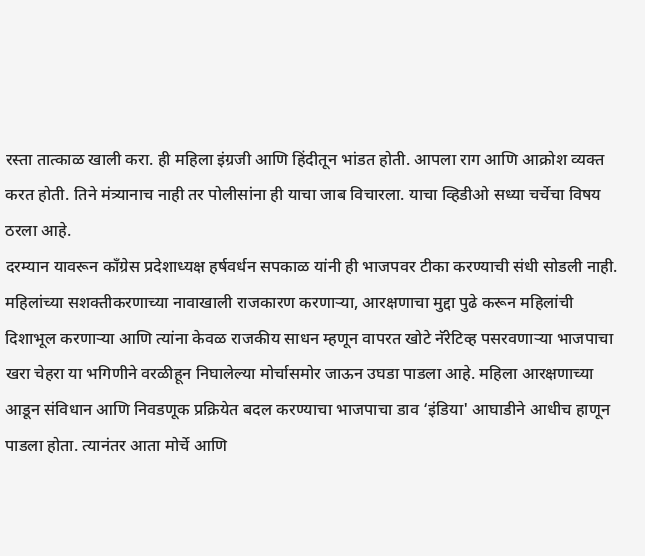रस्ता तात्काळ खाली करा. ही महिला इंग्रजी आणि हिंदीतून भांडत होती. आपला राग आणि आक्रोश व्यक्त करत होती. तिने मंत्र्यानाच नाही तर पोलीसांना ही याचा जाब विचारला. याचा व्हिडीओ सध्या चर्चेचा विषय ठरला आहे.
दरम्यान यावरून काँग्रेस प्रदेशाध्यक्ष हर्षवर्धन सपकाळ यांनी ही भाजपवर टीका करण्याची संधी सोडली नाही. महिलांच्या सशक्तीकरणाच्या नावाखाली राजकारण करणाऱ्या, आरक्षणाचा मुद्दा पुढे करून महिलांची दिशाभूल करणाऱ्या आणि त्यांना केवळ राजकीय साधन म्हणून वापरत खोटे नॅरेटिव्ह पसरवणाऱ्या भाजपाचा खरा चेहरा या भगिणीने वरळीहून निघालेल्या मोर्चासमोर जाऊन उघडा पाडला आहे. महिला आरक्षणाच्या आडून संविधान आणि निवडणूक प्रक्रियेत बदल करण्याचा भाजपाचा डाव ‘इंडिया' आघाडीने आधीच हाणून पाडला होता. त्यानंतर आता मोर्चे आणि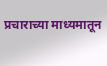प्रचाराच्या माध्यमातून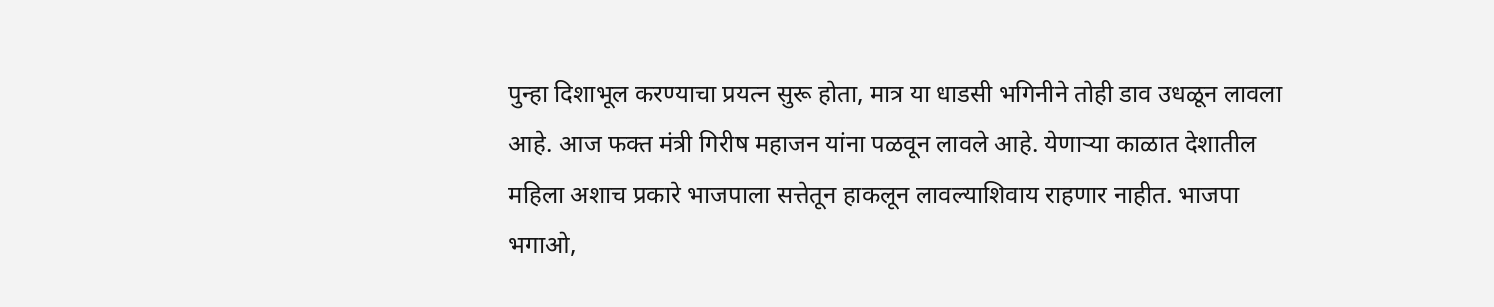पुन्हा दिशाभूल करण्याचा प्रयत्न सुरू होता, मात्र या धाडसी भगिनीने तोही डाव उधळून लावला आहे. आज फक्त मंत्री गिरीष महाजन यांना पळवून लावले आहे. येणाऱ्या काळात देशातील महिला अशाच प्रकारे भाजपाला सत्तेतून हाकलून लावल्याशिवाय राहणार नाहीत. भाजपा भगाओ,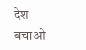देश बचाओ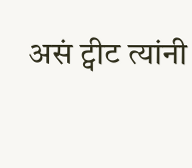असं ट्वीट त्यांनी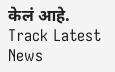केलं आहे.
Track Latest News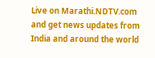Live on Marathi.NDTV.com and get news updates from India and around the world